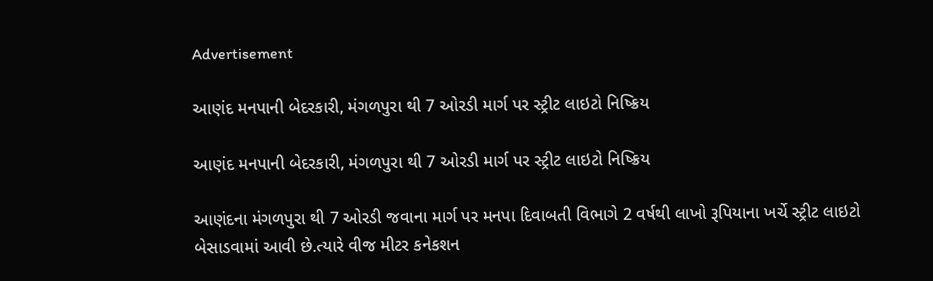Advertisement

આણંદ મનપાની બેદરકારી, મંગળપુરા થી 7 ઓરડી માર્ગ પર સ્ટ્રીટ લાઇટો નિષ્ક્રિય

આણંદ મનપાની બેદરકારી, મંગળપુરા થી 7 ઓરડી માર્ગ પર સ્ટ્રીટ લાઇટો નિષ્ક્રિય

આણંદના મંગળપુરા થી 7 ઓરડી જવાના માર્ગ પર મનપા દિવાબતી વિભાગે 2 વર્ષથી લાખો રૂપિયાના ખર્ચે સ્ટ્રીટ લાઇટો બેસાડવામાં આવી છે.ત્યારે વીજ મીટર કનેકશન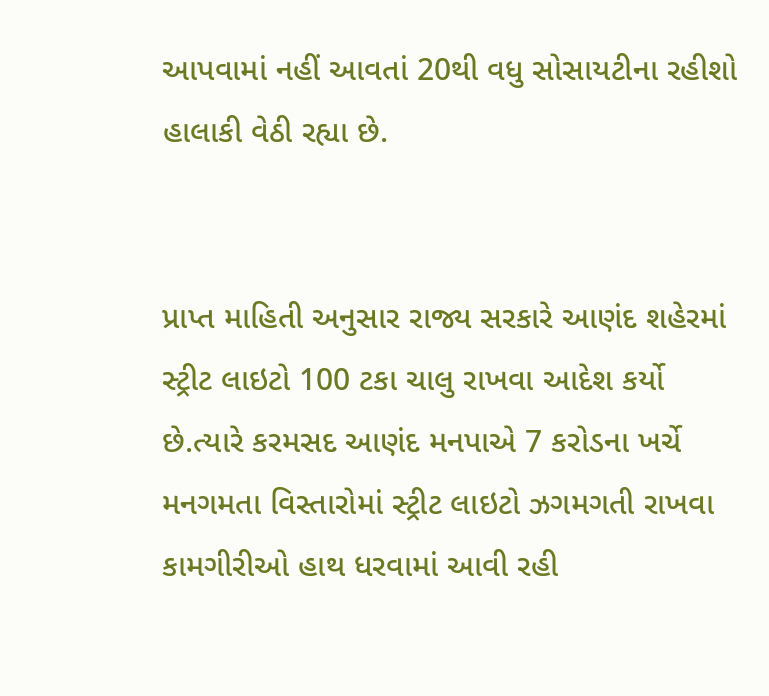આપવામાં નહીં આવતાં 20થી વધુ સોસાયટીના રહીશો હાલાકી વેઠી રહ્યા છે.


પ્રાપ્ત માહિતી અનુસાર રાજ્ય સરકારે આણંદ શહેરમાં સ્ટ્રીટ લાઇટો 100 ટકા ચાલુ રાખવા આદેશ કર્યો છે.ત્યારે કરમસદ આણંદ મનપાએ 7 કરોડના ખર્ચે મનગમતા વિસ્તારોમાં સ્ટ્રીટ લાઇટો ઝગમગતી રાખવા કામગીરીઓ હાથ ધરવામાં આવી રહી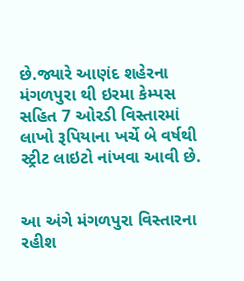છે.જ્યારે આણંદ શહેરના મંગળપુરા થી ઇરમા કેમ્પસ સહિત 7 ઓરડી વિસ્તારમાં લાખો રૂપિયાના ખર્ચે બે વર્ષથી સ્ટ્રીટ લાઇટો નાંખવા આવી છે.


આ અંગે મંગળપુરા વિસ્તારના રહીશ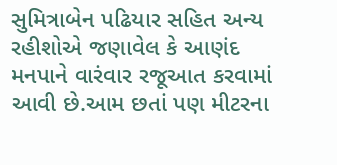સુમિત્રાબેન પઢિયાર સહિત અન્ય રહીશોએ જણાવેલ કે આણંદ મનપાને વારંવાર રજૂઆત કરવામાં આવી છે.આમ છતાં પણ મીટરના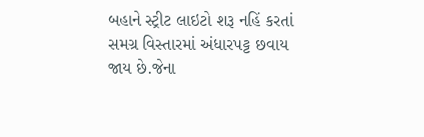બહાને સ્ટ્રીટ લાઇટો શરૂ નહિં કરતાં સમગ્ર વિસ્તારમાં અંધારપટ્ટ છવાય જાય છે.જેના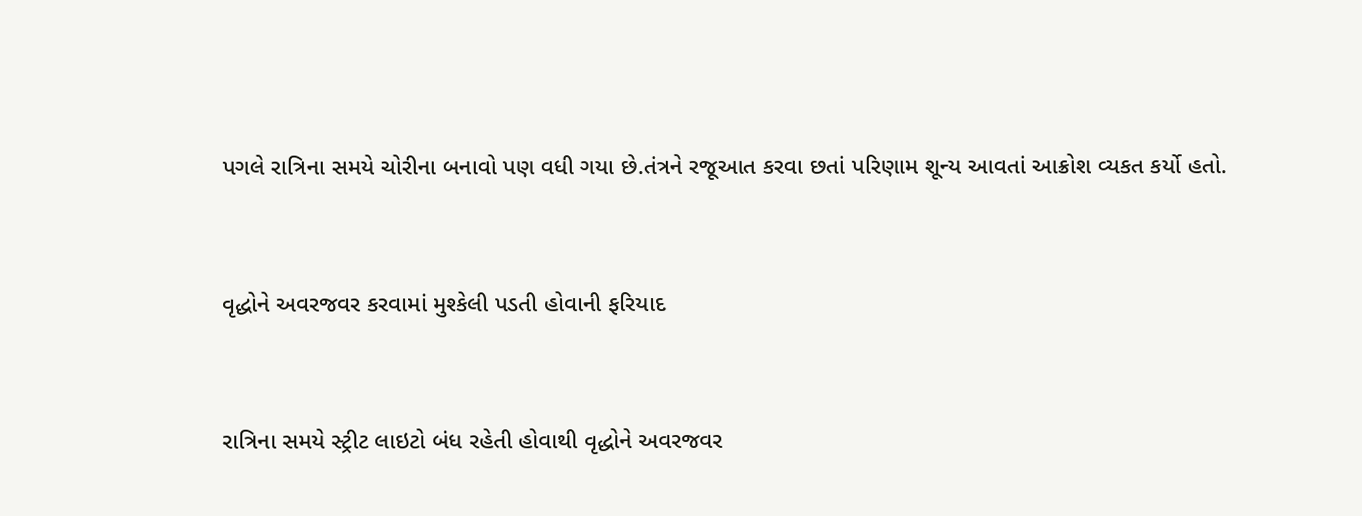પગલે રાત્રિના સમયે ચોરીના બનાવો પણ વધી ગયા છે.તંત્રને રજૂઆત કરવા છતાં પરિણામ શૂન્ય આવતાં આક્રોશ વ્યકત કર્યો હતો.


વૃદ્ધોને અવરજવર કરવામાં મુશ્કેલી પડતી હોવાની ફરિયાદ


રાત્રિના સમયે સ્ટ્રીટ લાઇટો બંધ રહેતી હોવાથી વૃદ્ધોને અવરજવર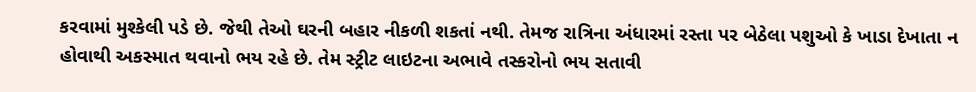કરવામાં મુશ્કેલી પડે છે. જેથી તેઓ ઘરની બહાર નીકળી શકતાં નથી. તેમજ રાત્રિના અંધારમાં રસ્તા પર બેઠેલા પશુઓ કે ખાડા દેખાતા ન હોવાથી અકસ્માત થવાનો ભય રહે છે. તેમ સ્ટ્રીટ લાઇટના અભાવે તસ્કરોનો ભય સતાવી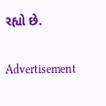રહ્યો છે.

Advertisement